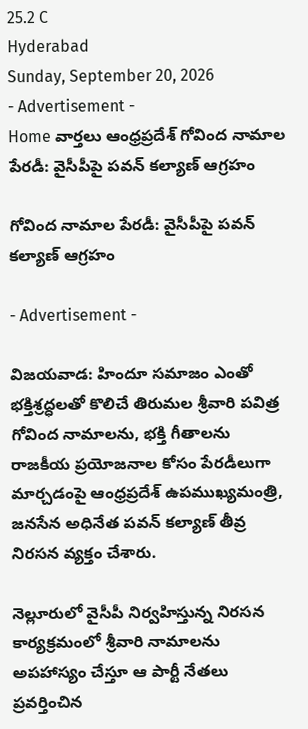25.2 C
Hyderabad
Sunday, September 20, 2026
- Advertisement -
Home వార్తలు ఆంధ్రప్రదేశ్ గోవింద నామాల పేరడీ: వైసీపీపై పవన్ కల్యాణ్‌ ఆగ్రహం

గోవింద నామాల పేరడీ: వైసీపీపై పవన్ కల్యాణ్‌ ఆగ్రహం

- Advertisement -

విజ‌య‌వాడ‌: హిందూ సమాజం ఎంతో భక్తిశ్రద్ధలతో కొలిచే తిరుమల శ్రీవారి పవిత్ర గోవింద నామాలను, భక్తి గీతాలను రాజకీయ ప్రయోజనాల కోసం పేరడీలుగా మార్చడంపై ఆంధ్రప్రదేశ్ ఉపముఖ్యమంత్రి, జనసేన అధినేత పవన్ కల్యాణ్ తీవ్ర నిరసన వ్యక్తం చేశారు.

నెల్లూరులో వైసీపీ నిర్వహిస్తున్న నిరసన కార్యక్రమంలో శ్రీవారి నామాలను అపహాస్యం చేస్తూ ఆ పార్టీ నేతలు ప్రవర్తించిన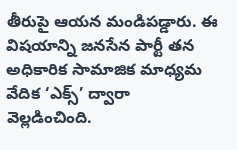తీరుపై ఆయన మండిపడ్డారు. ఈ విషయాన్ని జనసేన పార్టీ తన అధికారిక సామాజిక మాధ్యమ వేదిక ‘ఎక్స్’ ద్వారా వెల్లడించింది.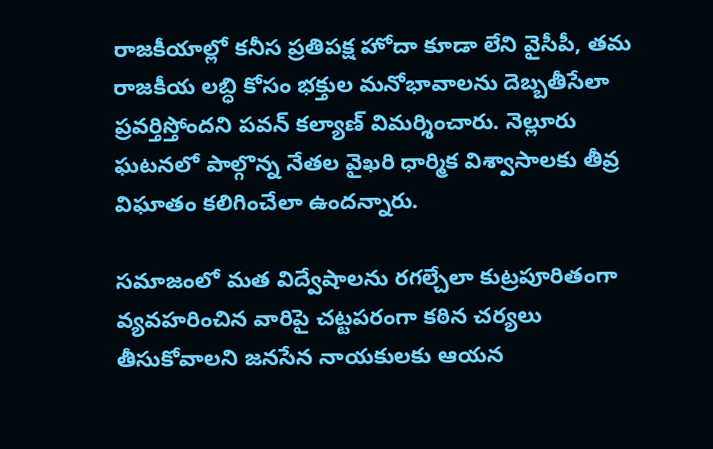రాజకీయాల్లో కనీస ప్రతిపక్ష హోదా కూడా లేని వైసీపీ, తమ రాజకీయ లబ్ధి కోసం భక్తుల మనోభావాలను దెబ్బతీసేలా ప్రవర్తిస్తోందని పవన్ కల్యాణ్ విమర్శించారు. నెల్లూరు ఘటనలో పాల్గొన్న నేతల వైఖరి ధార్మిక విశ్వాసాలకు తీవ్ర విఘాతం కలిగించేలా ఉందన్నారు.

సమాజంలో మత విద్వేషాలను రగల్చేలా కుట్రపూరితంగా వ్యవహరించిన వారిపై చట్టపరంగా కఠిన చర్యలు తీసుకోవాలని జనసేన నాయకులకు ఆయన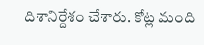దిశానిర్దేశం చేశారు. కోట్ల మంది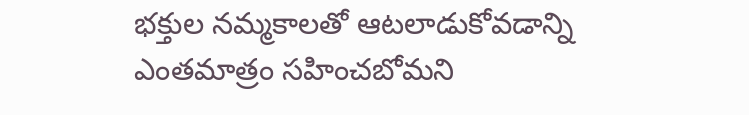భక్తుల నమ్మకాలతో ఆటలాడుకోవడాన్ని ఎంతమాత్రం సహించబోమని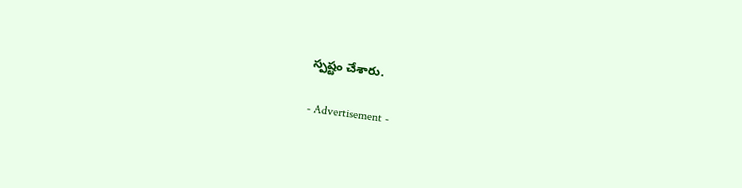స్పష్టం చేశారు.

- Advertisement -